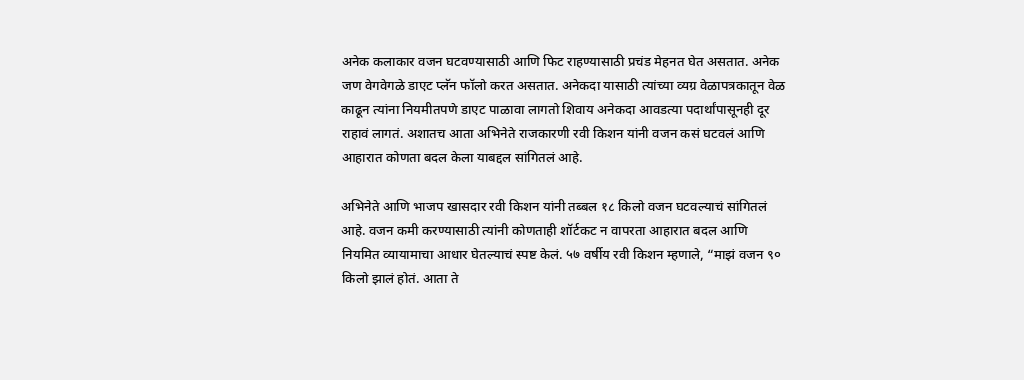अनेक कलाकार वजन घटवण्यासाठी आणि फिट राहण्यासाठी प्रचंड मेहनत घेत असतात. अनेक जण वेगवेगळे डाएट प्लॅन फॉलो करत असतात. अनेकदा यासाठी त्यांच्या व्यग्र वेळापत्रकातून वेळ काढून त्यांना नियमीतपणे डाएट पाळावा लागतो शिवाय अनेकदा आवडत्या पदार्थांपासूनही दूर राहावं लागतं. अशातच आता अभिनेते राजकारणी रवी किशन यांनी वजन कसं घटवलं आणि आहारात कोणता बदल केला याबद्दल सांगितलं आहे.

अभिनेते आणि भाजप खासदार रवी किशन यांनी तब्बल १८ किलो वजन घटवल्याचं सांगितलं आहे. वजन कमी करण्यासाठी त्यांनी कोणताही शॉर्टकट न वापरता आहारात बदल आणि नियमित व्यायामाचा आधार घेतल्याचं स्पष्ट केलं. ५७ वर्षीय रवी किशन म्हणाले, “माझं वजन ९० किलो झालं होतं. आता ते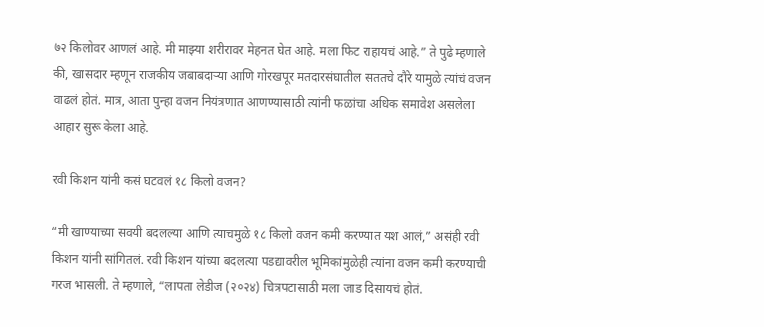७२ किलोवर आणलं आहे. मी माझ्या शरीरावर मेहनत घेत आहे. मला फिट राहायचं आहे.” ते पुढे म्हणाले की, खासदार म्हणून राजकीय जबाबदाऱ्या आणि गोरखपूर मतदारसंघातील सततचे दौरे यामुळे त्यांचं वजन वाढलं होतं. मात्र, आता पुन्हा वजन नियंत्रणात आणण्यासाठी त्यांनी फळांचा अधिक समावेश असलेला आहार सुरू केला आहे.

रवी किशन यांनी कसं घटवलं १८ किलो वजन?

“मी खाण्याच्या सवयी बदलल्या आणि त्याचमुळे १८ किलो वजन कमी करण्यात यश आलं,” असंही रवी किशन यांनी सांगितलं. रवी किशन यांच्या बदलत्या पडद्यावरील भूमिकांमुळेही त्यांना वजन कमी करण्याची गरज भासली. ते म्हणाले, “लापता लेडीज (२०२४) चित्रपटासाठी मला जाड दिसायचं होतं.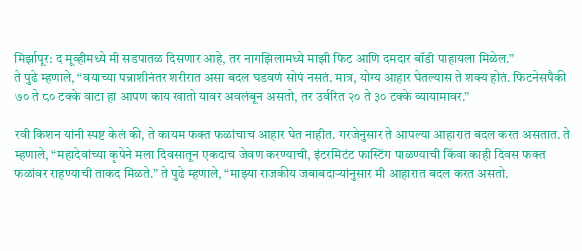मिर्झापूर: द मूव्हीमध्ये मी सडपातळ दिसणार आहे, तर नागझिलामध्ये माझी फिट आणि दमदार बॉडी पाहायला मिळेल.”
ते पुढे म्हणाले, “वयाच्या पन्नाशीनंतर शरीरात असा बदल घडवणं सोपं नसतं. मात्र, योग्य आहार घेतल्यास ते शक्य होतं. फिटनेसपैकी ७० ते ८० टक्के वाटा हा आपण काय खातो यावर अवलंबून असतो, तर उर्वरित २० ते ३० टक्के व्यायामावर.”

रवी किशन यांनी स्पष्ट केलं की, ते कायम फक्त फळांचाच आहार घेत नाहीत. गरजेनुसार ते आपल्या आहारात बदल करत असतात. ते म्हणाले, “महादेवांच्या कृपेने मला दिवसातून एकदाच जेवण करण्याची, इंटरमिटंट फास्टिंग पाळण्याची किंवा काही दिवस फक्त फळांवर राहण्याची ताकद मिळते.” ते पुढे म्हणाले, “माझ्या राजकीय जबाबदाऱ्यांनुसार मी आहारात बदल करत असतो.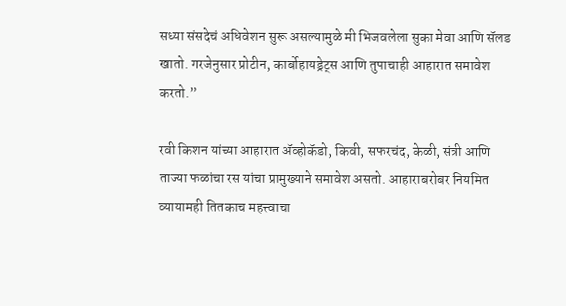सध्या संसदेचं अधिवेशन सुरू असल्यामुळे मी भिजवलेला सुका मेवा आणि सॅलड खातो. गरजेनुसार प्रोटीन, कार्बोहायड्रेट्स आणि तुपाचाही आहारात समावेश करतो.”

रवी किशन यांच्या आहारात ॲव्होकॅडो, किवी, सफरचंद, केळी, संत्री आणि ताज्या फळांचा रस यांचा प्रामुख्याने समावेश असतो. आहाराबरोबर नियमित व्यायामही तितकाच महत्त्वाचा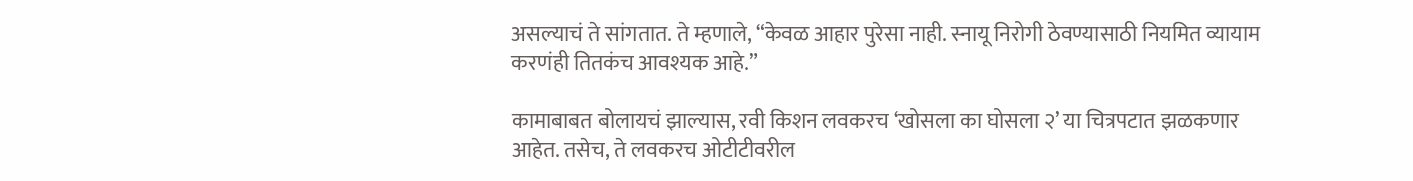असल्याचं ते सांगतात. ते म्हणाले, “केवळ आहार पुरेसा नाही. स्नायू निरोगी ठेवण्यासाठी नियमित व्यायाम करणंही तितकंच आवश्यक आहे.”

कामाबाबत बोलायचं झाल्यास, रवी किशन लवकरच ‘खोसला का घोसला २’ या चित्रपटात झळकणार आहेत. तसेच, ते लवकरच ओटीटीवरील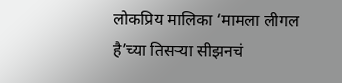लोकप्रिय मालिका ‘मामला लीगल है’च्या तिसऱ्या सीझनचं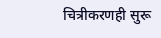चित्रीकरणही सुरू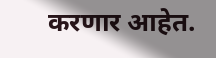करणार आहेत.